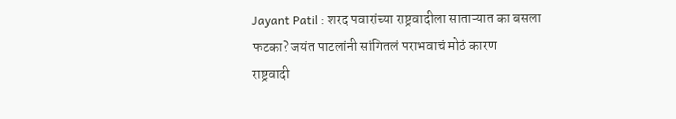Jayant Patil : शरद पवारांच्या राष्ट्रवादीला साताऱ्यात का बसला फटका? जयंत पाटलांनी सांगितलं पराभवाचं मोठं कारण
राष्ट्रवादी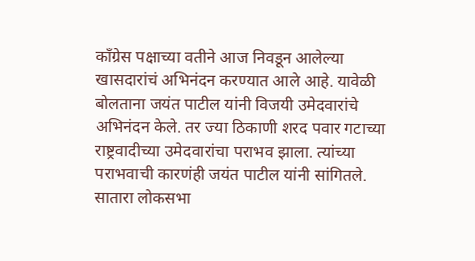काँग्रेस पक्षाच्या वतीने आज निवडून आलेल्या खासदारांचं अभिनंदन करण्यात आले आहे. यावेळी बोलताना जयंत पाटील यांनी विजयी उमेदवारांचे अभिनंदन केले. तर ज्या ठिकाणी शरद पवार गटाच्या राष्ट्रवादीच्या उमेदवारांचा पराभव झाला. त्यांच्या पराभवाची कारणंही जयंत पाटील यांनी सांगितले.
सातारा लोकसभा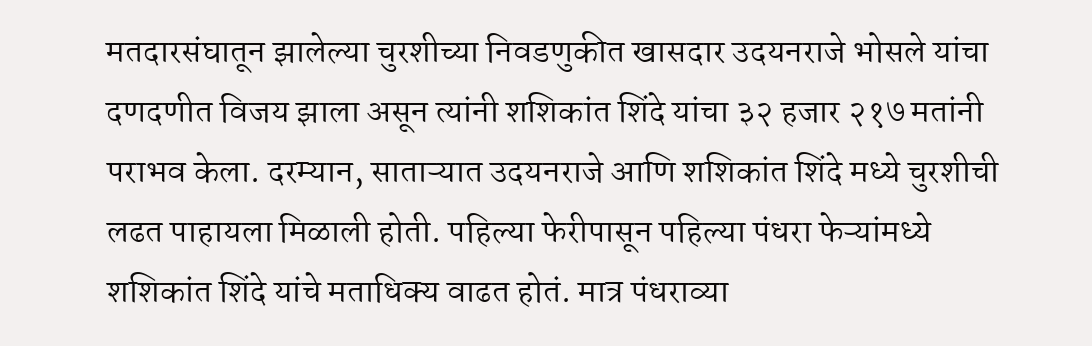मतदारसंघातून झालेल्या चुरशीच्या निवडणुकीत खासदार उदयनराजे भोसले यांचा दणदणीत विजय झाला असून त्यांनी शशिकांत शिंदे यांचा ३२ हजार २१७ मतांनी पराभव केला. दरम्यान, साताऱ्यात उदयनराजे आणि शशिकांत शिंदे मध्ये चुरशीची लढत पाहायला मिळाली होती. पहिल्या फेरीपासून पहिल्या पंधरा फेऱ्यांमध्ये शशिकांत शिंदे यांचे मताधिक्य वाढत होतं. मात्र पंधराव्या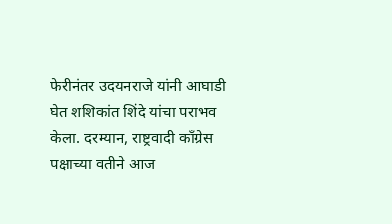फेरीनंतर उदयनराजे यांनी आघाडी घेत शशिकांत शिंदे यांचा पराभव केला. दरम्यान, राष्ट्रवादी काँग्रेस पक्षाच्या वतीने आज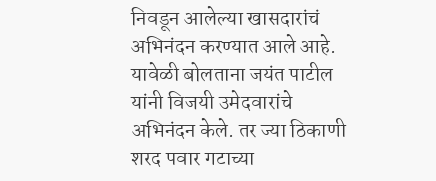निवडून आलेल्या खासदारांचं अभिनंदन करण्यात आले आहे. यावेळी बोलताना जयंत पाटील यांनी विजयी उमेदवारांचे अभिनंदन केले. तर ज्या ठिकाणी शरद पवार गटाच्या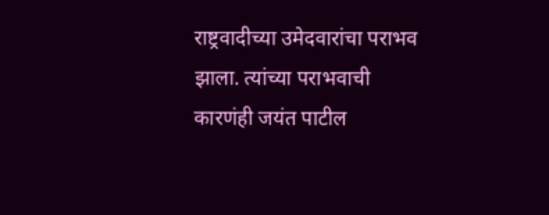राष्ट्रवादीच्या उमेदवारांचा पराभव झाला. त्यांच्या पराभवाची कारणंही जयंत पाटील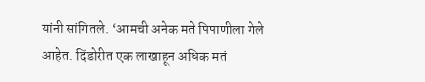यांनी सांगितले. ‘आमची अनेक मते पिपाणीला गेले आहेत. दिंडोरीत एक लाखाहून अधिक मतं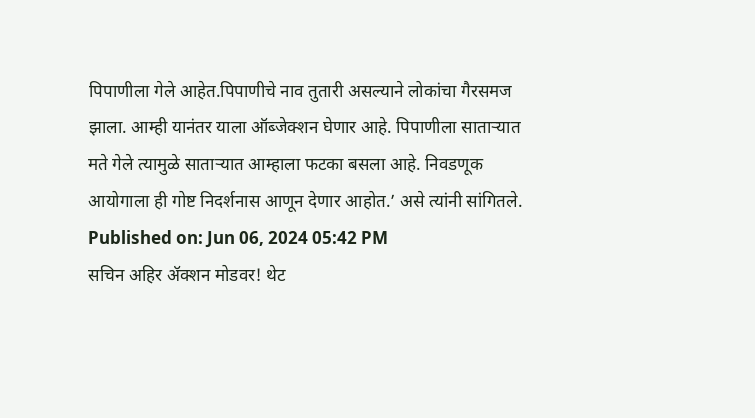पिपाणीला गेले आहेत.पिपाणीचे नाव तुतारी असल्याने लोकांचा गैरसमज झाला. आम्ही यानंतर याला ऑब्जेक्शन घेणार आहे. पिपाणीला साताऱ्यात मते गेले त्यामुळे साताऱ्यात आम्हाला फटका बसला आहे. निवडणूक आयोगाला ही गोष्ट निदर्शनास आणून देणार आहोत.’ असे त्यांनी सांगितले.
Published on: Jun 06, 2024 05:42 PM
सचिन अहिर ॲक्शन मोडवर! थेट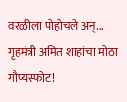वरळीला पोहोचले अन्...
गृहमंत्री अमित शाहांचा मोठा गौप्यस्फोट!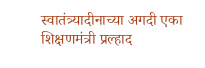स्वातंत्र्यादीनाच्या अगदी एका
शिक्षणमंत्री प्रल्हाद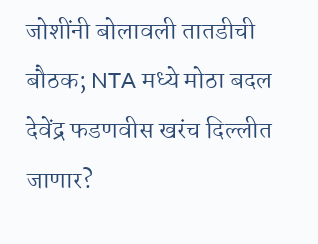जोशींनी बोलावली तातडीची बौठक; NTA मध्ये मोठा बदल
देवेंद्र फडणवीस खरंच दिल्लीत जाणार?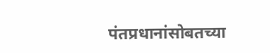पंतप्रधानांसोबतच्या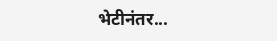भेटीनंतर...